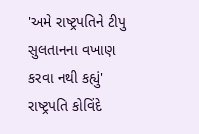'અમે રાષ્ટ્રપતિને ટીપુ સુલતાનના વખાણ કરવા નથી કહ્યું'
રાષ્ટ્રપતિ કોવિંદે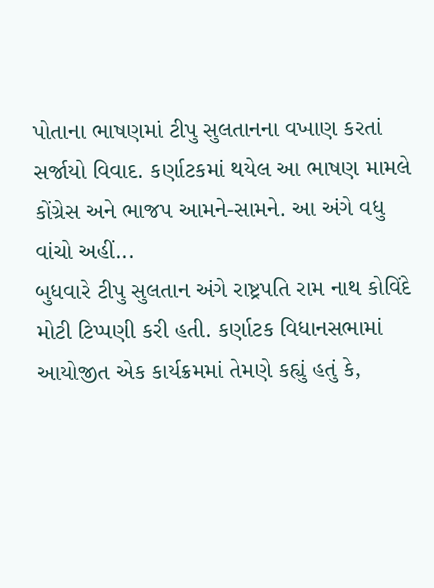પોતાના ભાષણમાં ટીપુ સુલતાનના વખાણ કરતાં સર્જાયો વિવાદ. કર્ણાટકમાં થયેલ આ ભાષણ મામલે કોંગ્રેસ અને ભાજપ આમને-સામને. આ અંગે વધુ વાંચો અહીં...
બુધવારે ટીપુ સુલતાન અંગે રાષ્ટ્રપતિ રામ નાથ કોવિંદે મોટી ટિપ્પણી કરી હતી. કર્ણાટક વિધાનસભામાં આયોજીત એક કાર્યક્રમમાં તેમણે કહ્યું હતું કે,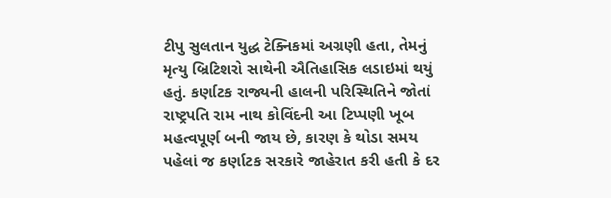ટીપુ સુલતાન યુદ્ધ ટેક્નિકમાં અગ્રણી હતા, તેમનું મૃત્યુ બ્રિટિશરો સાથેની ઐતિહાસિક લડાઇમાં થયું હતું. કર્ણાટક રાજ્યની હાલની પરિસ્થિતિને જોતાં રાષ્ટ્રપતિ રામ નાથ કોવિંદની આ ટિપ્પણી ખૂબ મહત્વપૂર્ણ બની જાય છે, કારણ કે થોડા સમય પહેલાં જ કર્ણાટક સરકારે જાહેરાત કરી હતી કે દર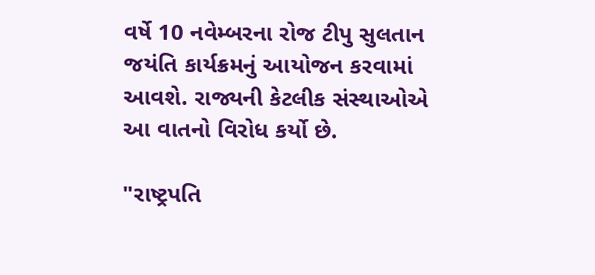વર્ષે 10 નવેમ્બરના રોજ ટીપુ સુલતાન જયંતિ કાર્યક્રમનું આયોજન કરવામાં આવશે. રાજ્યની કેટલીક સંસ્થાઓએ આ વાતનો વિરોધ કર્યો છે.

"રાષ્ટ્રપતિ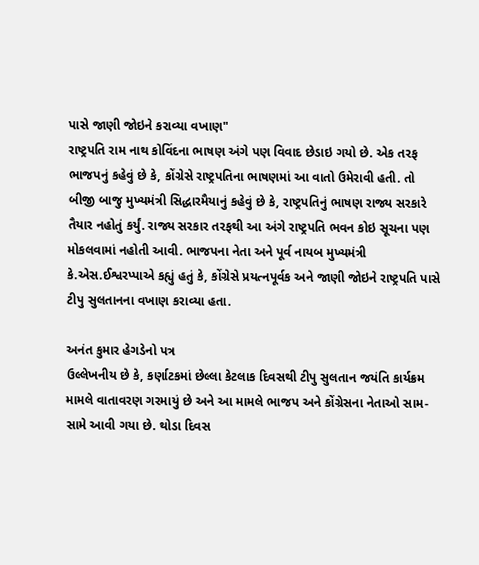પાસે જાણી જોઇને કરાવ્યા વખાણ"
રાષ્ટ્રપતિ રામ નાથ કોવિંદના ભાષણ અંગે પણ વિવાદ છેડાઇ ગયો છે. એક તરફ ભાજપનું કહેવું છે કે, કોંગ્રેસે રાષ્ટ્રપતિના ભાષણમાં આ વાતો ઉમેરાવી હતી. તો બીજી બાજુ મુખ્યમંત્રી સિદ્ધારમૈયાનું કહેવું છે કે, રાષ્ટ્રપતિનું ભાષણ રાજ્ય સરકારે તૈયાર નહોતું કર્યું. રાજ્ય સરકાર તરફથી આ અંગે રાષ્ટ્રપતિ ભવન કોઇ સૂચના પણ મોકલવામાં નહોતી આવી. ભાજપના નેતા અને પૂર્વ નાયબ મુખ્યમંત્રી કે.એસ.ઈશ્વરપ્પાએ કહ્યું હતું કે, કોંગ્રેસે પ્રયત્નપૂર્વક અને જાણી જોઇને રાષ્ટ્રપતિ પાસે ટીપુ સુલતાનના વખાણ કરાવ્યા હતા.

અનંત કુમાર હેગડેનો પત્ર
ઉલ્લેખનીય છે કે, કર્ણાટકમાં છેલ્લા કેટલાક દિવસથી ટીપુ સુલતાન જયંતિ કાર્યક્રમ મામલે વાતાવરણ ગરમાયું છે અને આ મામલે ભાજપ અને કોંગ્રેસના નેતાઓ સામ-સામે આવી ગયા છે. થોડા દિવસ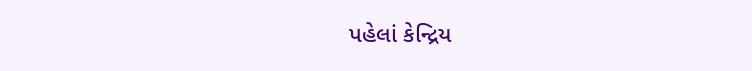પહેલાં કેન્દ્રિય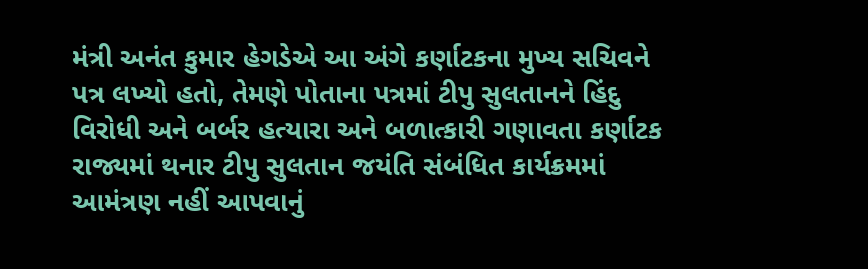મંત્રી અનંત કુમાર હેગડેએ આ અંગે કર્ણાટકના મુખ્ય સચિવને પત્ર લખ્યો હતો, તેમણે પોતાના પત્રમાં ટીપુ સુલતાનને હિંદુ વિરોધી અને બર્બર હત્યારા અને બળાત્કારી ગણાવતા કર્ણાટક રાજ્યમાં થનાર ટીપુ સુલતાન જયંતિ સંબંધિત કાર્યક્રમમાં આમંત્રણ નહીં આપવાનું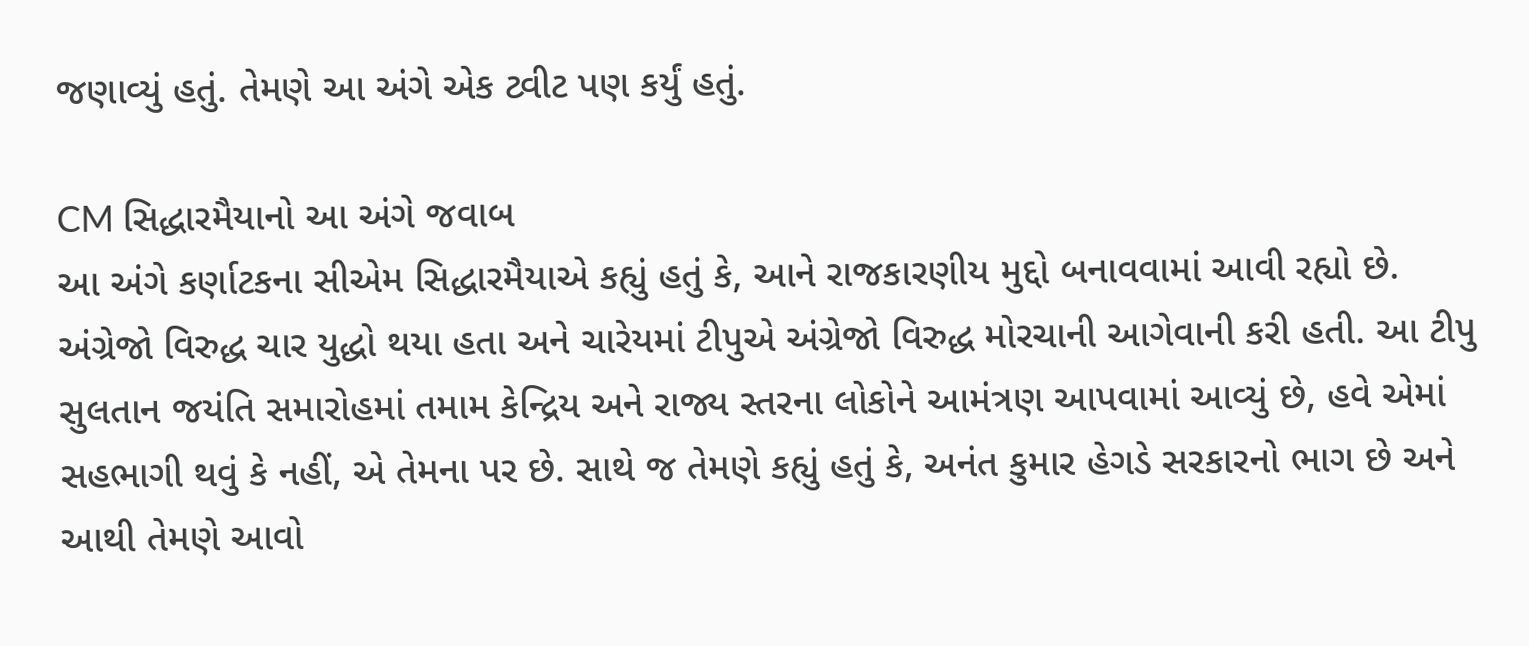જણાવ્યું હતું. તેમણે આ અંગે એક ટ્વીટ પણ કર્યું હતું.

CM સિદ્ધારમૈયાનો આ અંગે જવાબ
આ અંગે કર્ણાટકના સીએમ સિદ્ધારમૈયાએ કહ્યું હતું કે, આને રાજકારણીય મુદ્દો બનાવવામાં આવી રહ્યો છે. અંગ્રેજો વિરુદ્ધ ચાર યુદ્ધો થયા હતા અને ચારેયમાં ટીપુએ અંગ્રેજો વિરુદ્ધ મોરચાની આગેવાની કરી હતી. આ ટીપુ સુલતાન જયંતિ સમારોહમાં તમામ કેન્દ્રિય અને રાજ્ય સ્તરના લોકોને આમંત્રણ આપવામાં આવ્યું છે, હવે એમાં સહભાગી થવું કે નહીં, એ તેમના પર છે. સાથે જ તેમણે કહ્યું હતું કે, અનંત કુમાર હેગડે સરકારનો ભાગ છે અને આથી તેમણે આવો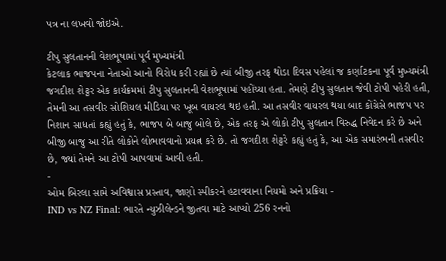પત્ર ના લખવો જોઇએ.

ટીપુ સુલતાનની વેશભૂષામાં પૂર્વ મુખ્યમંત્રી
કેટલાક ભાજપના નેતાઓ આનો વિરોધ કરી રહ્યાં છે ત્યાં બીજી તરફ થોડા દિવસ પહેલાં જ કર્ણાટકના પૂર્વ મુખ્યમંત્રી જગદીશ શેટ્ટર એક કાર્યક્રમમાં ટીપુ સુલતાનની વેશભૂષામાં પહોંચ્યા હતા. તેમણે ટીપુ સુલતાન જેવી ટોપી પહેરી હતી, તેમની આ તસવીર સોશિયલ મીડિયા પર ખૂબ વાયરલ થઇ હતી. આ તસવીર વાયરલ થયા બાદ કોંગ્રેસે ભાજપ પર નિશાન સાધતાં કહ્યું હતું કે, ભાજપ બે બાજુ બોલે છે, એક તરફ એ લોકો ટીપુ સુલતાન વિરુદ્ધ નિવેદન કરે છે અને બીજી બાજુ આ રીતે લોકોને લોભાવવાનો પ્રયત્ન કરે છે. તો જગદીશ શેટ્ટરે કહ્યું હતું કે, આ એક સમારંભની તસવીર છે, જ્યાં તેમને આ ટોપી આપવામાં આવી હતી.
-
ઓમ બિરલા સામે અવિશ્વાસ પ્રસ્તાવ, જાણો સ્પીકરને હટાવવાના નિયમો અને પ્રક્રિયા -
IND vs NZ Final: ભારતે ન્યુઝીલેન્ડને જીતવા માટે આપ્યો 256 રનનો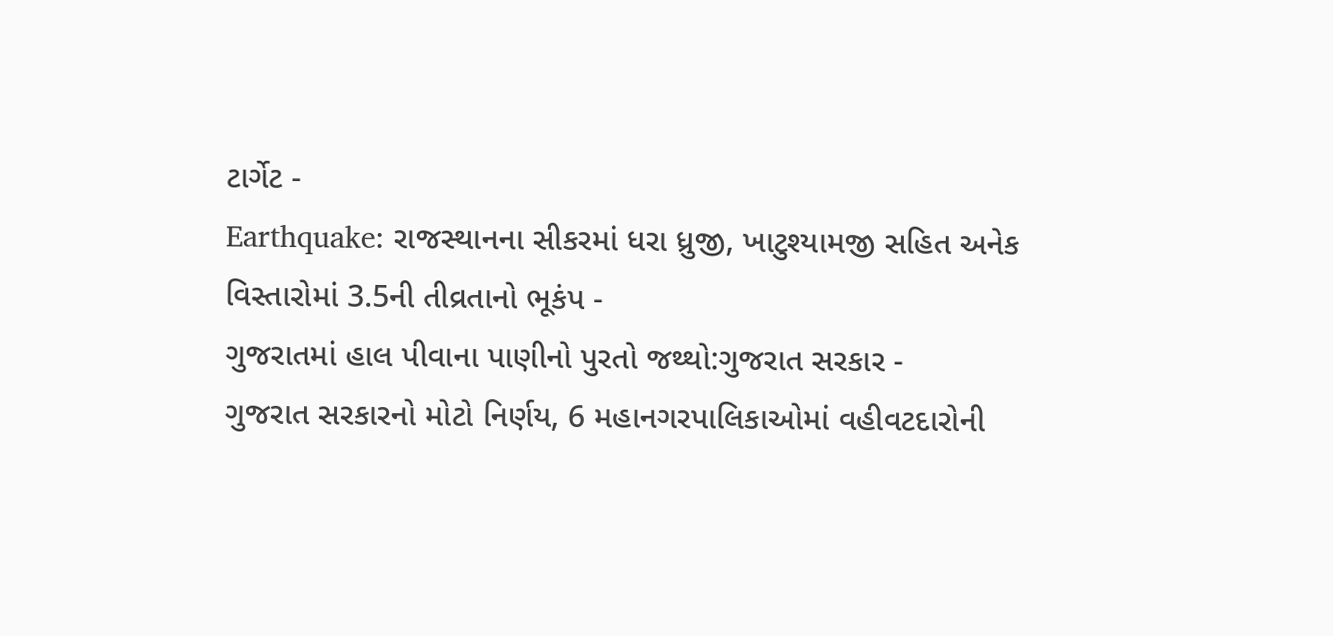ટાર્ગેટ -
Earthquake: રાજસ્થાનના સીકરમાં ધરા ધ્રુજી, ખાટુશ્યામજી સહિત અનેક વિસ્તારોમાં 3.5ની તીવ્રતાનો ભૂકંપ -
ગુજરાતમાં હાલ પીવાના પાણીનો પુરતો જથ્થો:ગુજરાત સરકાર -
ગુજરાત સરકારનો મોટો નિર્ણય, 6 મહાનગરપાલિકાઓમાં વહીવટદારોની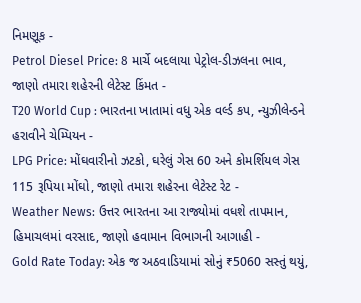નિમણૂક -
Petrol Diesel Price: 8 માર્ચે બદલાયા પેટ્રોલ-ડીઝલના ભાવ, જાણો તમારા શહેરની લેટેસ્ટ કિંમત -
T20 World Cup : ભારતના ખાતામાં વધુ એક વર્લ્ડ કપ, ન્યુઝીલેન્ડને હરાવીને ચેમ્પિયન -
LPG Price: મોંઘવારીનો ઝટકો, ઘરેલું ગેસ 60 અને કોમર્શિયલ ગેસ 115 રૂપિયા મોંઘો, જાણો તમારા શહેરના લેટેસ્ટ રેટ -
Weather News: ઉત્તર ભારતના આ રાજ્યોમાં વધશે તાપમાન, હિમાચલમાં વરસાદ, જાણો હવામાન વિભાગની આગાહી -
Gold Rate Today: એક જ અઠવાડિયામાં સોનું ₹5060 સસ્તું થયું,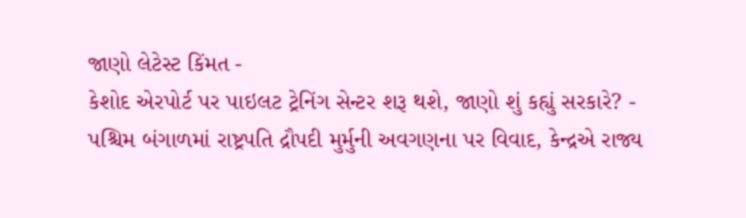જાણો લેટેસ્ટ કિંમત -
કેશોદ એરપોર્ટ પર પાઇલટ ટ્રેનિંગ સેન્ટર શરૂ થશે, જાણો શું કહ્યું સરકારે? -
પશ્ચિમ બંગાળમાં રાષ્ટ્રપતિ દ્રૌપદી મુર્મુની અવગણના પર વિવાદ, કેન્દ્રએ રાજ્ય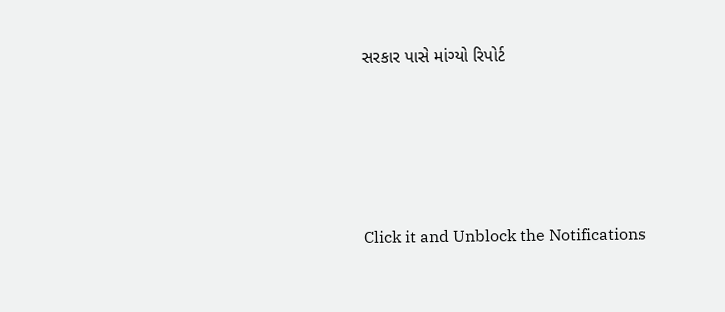સરકાર પાસે માંગ્યો રિપોર્ટ









Click it and Unblock the Notifications